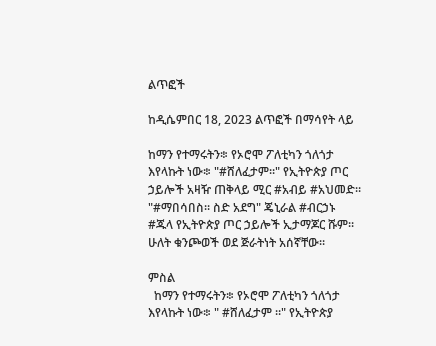ልጥፎች

ከዲሴምበር 18, 2023 ልጥፎች በማሳየት ላይ

ከማን የተማሩትን፨ የኦሮሞ ፖለቲካን ጎለጎታ እየላኩት ነው፨ "#ሸለፈታም።" የኢትዮጵያ ጦር ኃይሎች አዛዥ ጠቅላይ ሚር #አብይ #አህመድ። "#ማበሳበስ። ስድ አደግ" ጄኒራል #ብርኃኑ #ጁላ የኢትዮጵያ ጦር ኃይሎች ኢታማጆር ሹም። ሁለት ቁንጮወች ወደ ጅራትነት አሰኛቸው።

ምስል
  ከማን የተማሩትን፨ የኦሮሞ ፖለቲካን ጎለጎታ እየላኩት ነው፨ " #ሸለፈታም ።" የኢትዮጵያ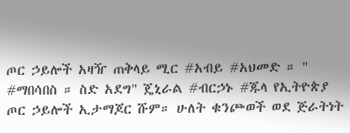ጦር ኃይሎች አዛዥ ጠቅላይ ሚር #አብይ #አህመድ ። " #ማበሳበስ ። ስድ አደግ" ጄኒራል #ብርኃኑ #ጁላ የኢትዮጵያ ጦር ኃይሎች ኢታማጆር ሹም። ሁለት ቁንጮወች ወደ ጅራትነት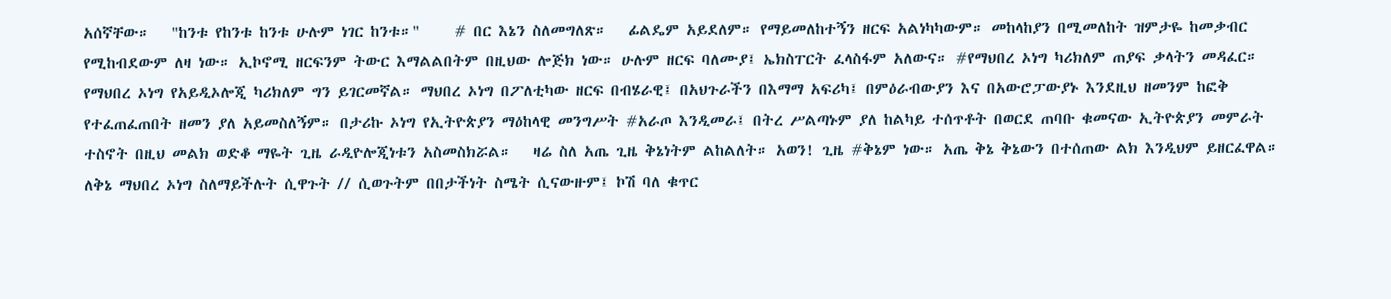አሰኛቸው።   "ከንቱ የከንቱ ከንቱ ሁሉም ነገር ከንቱ።"     # በር እኔን ስለመግለጽ።   ፊልዴም አይደለም። የማይመለከተኝን ዘርፍ አልነካካውም። መከላከያን በሚመለከት ዝምታዬ ከመቃብር የሚከብደውም ለዛ ነው። ኢኮኖሚ ዘርፍንም ትውር እማልልበትም በዚህው ሎጅክ ነው። ሁሉም ዘርፍ ባለሙያ፤ ኤክስፐርት ፈላስፋም አለውና። #የማህበረ ኦነግ ካሪክለም ጠያፍ ቃላትን መዳፈር።   የማህበረ ኦነግ የአይዲኦሎጂ ካሪክለም ግን ይገርመኛል። ማህበረ ኦነግ በፖለቲካው ዘርፍ በብሄራዊ፤ በአህጉራችን በእማማ አፍሪካ፤ በምዕራብውያን እና በአውሮፓውያኑ እንደዚህ ዘመንም ከፎቅ የተፈጠፈጠበት ዘመን ያለ አይመስለኝም። በታሪኩ ኦነግ የኢትዮጵያን ማዕከላዊ መንግሥት #አራጦ እንዲመራ፤ በትረ ሥልጣኑም ያለ ከልካይ ተሰጥቶት በወርደ ጠባቡ ቁመናው ኢትዮጵያን መምራት ተስኖት በዚህ መልክ ወድቆ ማዬት ጊዜ ራዲዮሎጂነቱን አስመስክሯል።   ዛሬ ስለ አጤ ጊዜ ቅኔነትም ልከልለት። አወን! ጊዜ #ቅኔም ነው። አጤ ቅኔ ቅኔውን በተሰጠው ልክ እንዲህም ይዘርፈዋል። ለቅኔ ማህበረ ኦነግ ስለማይችሉት ሲዋጉት // ሲወጉትም በበታችነት ስሜት ሲናውዙም፤ ኮሽ ባለ ቁጥር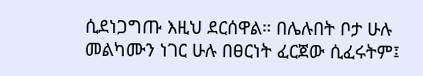ሲደነጋግጡ እዚህ ደርሰዋል። በሌሉበት ቦታ ሁሉ መልካሙን ነገር ሁሉ በፀርነት ፈርጀው ሲፈሩትም፤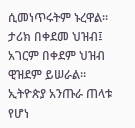ሲመነጥሩትም ኑረዋል። ታሪክ በቀደመ ህዝብ፤ አገርም በቀደም ህዝብ ዊዝደም ይሠራል።    ኢትዮጵያ አንጡራ ጠላቱ የሆነ